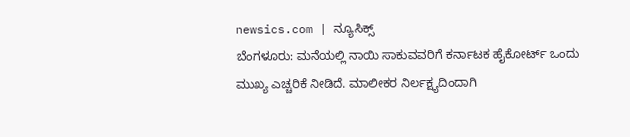newsics.com | ನ್ಯೂಸಿಕ್ಸ್
ಬೆಂಗಳೂರು: ಮನೆಯಲ್ಲಿ ನಾಯಿ ಸಾಕುವವರಿಗೆ ಕರ್ನಾಟಕ ಹೈಕೋರ್ಟ್ ಒಂದು ಮುಖ್ಯ ಎಚ್ಚರಿಕೆ ನೀಡಿದೆ. ಮಾಲೀಕರ ನಿರ್ಲಕ್ಷ್ಯದಿಂದಾಗಿ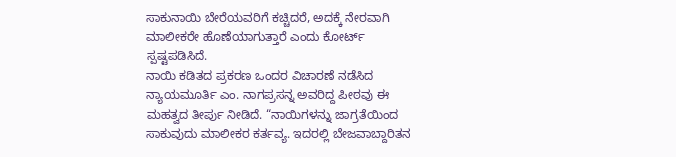ಸಾಕುನಾಯಿ ಬೇರೆಯವರಿಗೆ ಕಚ್ಚಿದರೆ, ಅದಕ್ಕೆ ನೇರವಾಗಿ ಮಾಲೀಕರೇ ಹೊಣೆಯಾಗುತ್ತಾರೆ ಎಂದು ಕೋರ್ಟ್ ಸ್ಪಷ್ಟಪಡಿಸಿದೆ.
ನಾಯಿ ಕಡಿತದ ಪ್ರಕರಣ ಒಂದರ ವಿಚಾರಣೆ ನಡೆಸಿದ ನ್ಯಾಯಮೂರ್ತಿ ಎಂ. ನಾಗಪ್ರಸನ್ನ ಅವರಿದ್ದ ಪೀಠವು ಈ ಮಹತ್ವದ ತೀರ್ಪು ನೀಡಿದೆ. “ನಾಯಿಗಳನ್ನು ಜಾಗ್ರತೆಯಿಂದ ಸಾಕುವುದು ಮಾಲೀಕರ ಕರ್ತವ್ಯ. ಇದರಲ್ಲಿ ಬೇಜವಾಬ್ದಾರಿತನ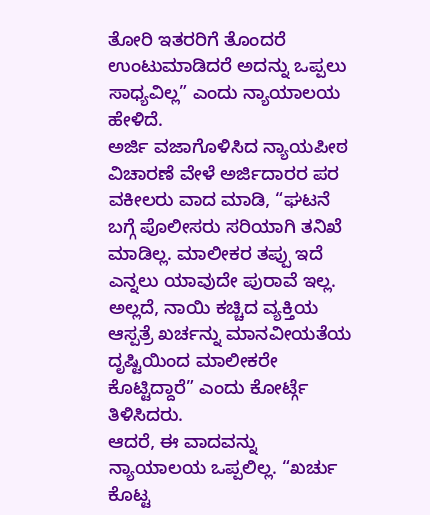ತೋರಿ ಇತರರಿಗೆ ತೊಂದರೆ ಉಂಟುಮಾಡಿದರೆ ಅದನ್ನು ಒಪ್ಪಲು ಸಾಧ್ಯವಿಲ್ಲ” ಎಂದು ನ್ಯಾಯಾಲಯ ಹೇಳಿದೆ.
ಅರ್ಜಿ ವಜಾಗೊಳಿಸಿದ ನ್ಯಾಯಪೀಠ
ವಿಚಾರಣೆ ವೇಳೆ ಅರ್ಜಿದಾರರ ಪರ ವಕೀಲರು ವಾದ ಮಾಡಿ, “ಘಟನೆ ಬಗ್ಗೆ ಪೊಲೀಸರು ಸರಿಯಾಗಿ ತನಿಖೆ ಮಾಡಿಲ್ಲ. ಮಾಲೀಕರ ತಪ್ಪು ಇದೆ ಎನ್ನಲು ಯಾವುದೇ ಪುರಾವೆ ಇಲ್ಲ. ಅಲ್ಲದೆ, ನಾಯಿ ಕಚ್ಚಿದ ವ್ಯಕ್ತಿಯ ಆಸ್ಪತ್ರೆ ಖರ್ಚನ್ನು ಮಾನವೀಯತೆಯ ದೃಷ್ಟಿಯಿಂದ ಮಾಲೀಕರೇ ಕೊಟ್ಟಿದ್ದಾರೆ” ಎಂದು ಕೋರ್ಟ್ಗೆ ತಿಳಿಸಿದರು.
ಆದರೆ, ಈ ವಾದವನ್ನು ನ್ಯಾಯಾಲಯ ಒಪ್ಪಲಿಲ್ಲ. “ಖರ್ಚು ಕೊಟ್ಟ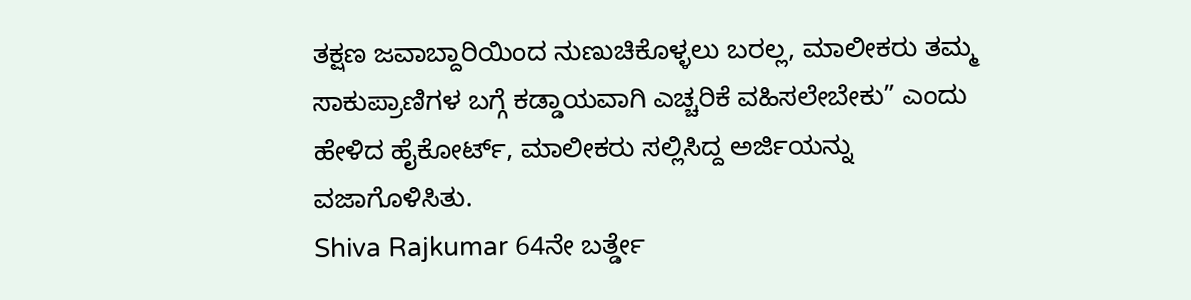ತಕ್ಷಣ ಜವಾಬ್ದಾರಿಯಿಂದ ನುಣುಚಿಕೊಳ್ಳಲು ಬರಲ್ಲ, ಮಾಲೀಕರು ತಮ್ಮ ಸಾಕುಪ್ರಾಣಿಗಳ ಬಗ್ಗೆ ಕಡ್ಡಾಯವಾಗಿ ಎಚ್ಚರಿಕೆ ವಹಿಸಲೇಬೇಕು” ಎಂದು ಹೇಳಿದ ಹೈಕೋರ್ಟ್, ಮಾಲೀಕರು ಸಲ್ಲಿಸಿದ್ದ ಅರ್ಜಿಯನ್ನು ವಜಾಗೊಳಿಸಿತು.
Shiva Rajkumar 64ನೇ ಬರ್ತ್ಡೇ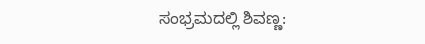ಸಂಭ್ರಮದಲ್ಲಿ ಶಿವಣ್ಣ: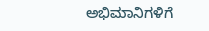ಅಭಿಮಾನಿಗಳಿಗೆ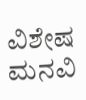ವಿಶೇಷ ಮನವಿ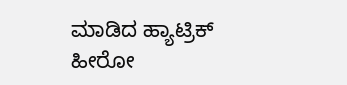ಮಾಡಿದ ಹ್ಯಾಟ್ರಿಕ್ ಹೀರೋ